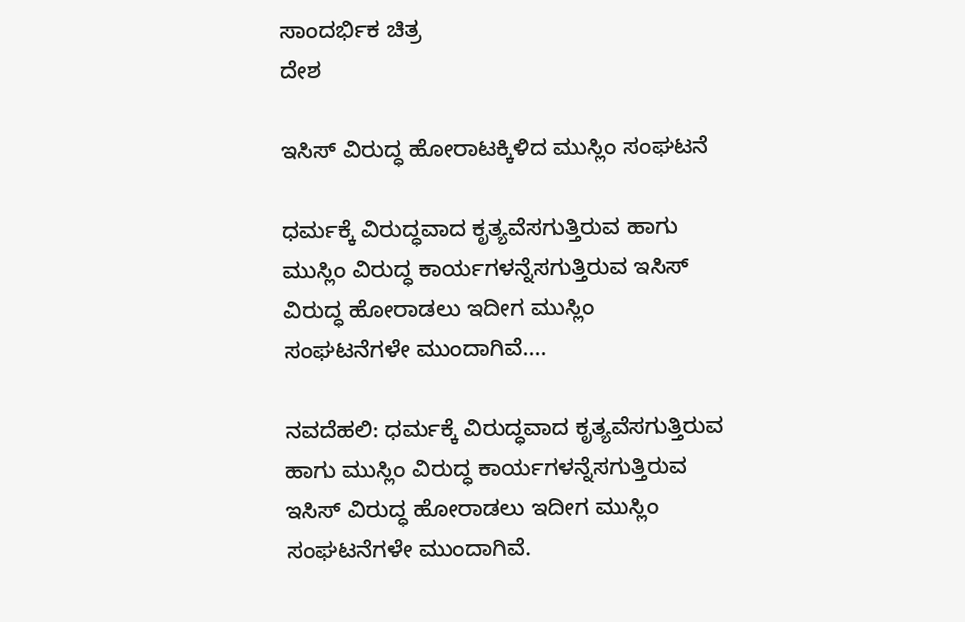ಸಾಂದರ್ಭಿಕ ಚಿತ್ರ
ದೇಶ

ಇಸಿಸ್ ವಿರುದ್ಧ ಹೋರಾಟಕ್ಕಿಳಿದ ಮುಸ್ಲಿಂ ಸಂಘಟನೆ

ಧರ್ಮಕ್ಕೆ ವಿರುದ್ಧವಾದ ಕೃತ್ಯವೆಸಗುತ್ತಿರುವ ಹಾಗು ಮುಸ್ಲಿಂ ವಿರುದ್ಧ ಕಾರ್ಯಗಳನ್ನೆಸಗುತ್ತಿರುವ ಇಸಿಸ್ ವಿರುದ್ಧ ಹೋರಾಡಲು ಇದೀಗ ಮುಸ್ಲಿಂ ಸಂಘಟನೆಗಳೇ ಮುಂದಾಗಿವೆ....

ನವದೆಹಲಿ: ಧರ್ಮಕ್ಕೆ ವಿರುದ್ಧವಾದ ಕೃತ್ಯವೆಸಗುತ್ತಿರುವ ಹಾಗು ಮುಸ್ಲಿಂ ವಿರುದ್ಧ ಕಾರ್ಯಗಳನ್ನೆಸಗುತ್ತಿರುವ ಇಸಿಸ್ ವಿರುದ್ಧ ಹೋರಾಡಲು ಇದೀಗ ಮುಸ್ಲಿಂ ಸಂಘಟನೆಗಳೇ ಮುಂದಾಗಿವೆ.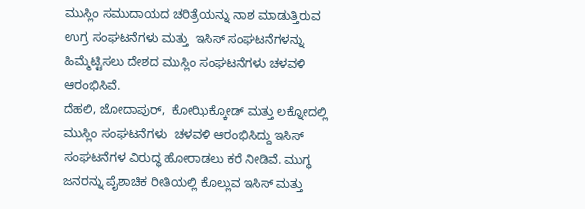ಮುಸ್ಲಿಂ ಸಮುದಾಯದ ಚರಿತ್ರೆಯನ್ನು ನಾಶ ಮಾಡುತ್ತಿರುವ ಉಗ್ರ ಸಂಘಟನೆಗಳು ಮತ್ತು  ಇಸಿಸ್ ಸಂಘಟನೆಗಳನ್ನು ಹಿಮ್ಮೆಟ್ಟಿಸಲು ದೇಶದ ಮುಸ್ಲಿಂ ಸಂಘಟನೆಗಳು ಚಳವಳಿ ಆರಂಭಿಸಿವೆ.
ದೆಹಲಿ, ಜೋದಾಪುರ್‌,  ಕೋಝಿಕ್ಕೋಡ್ ಮತ್ತು ಲಕ್ನೋದಲ್ಲಿ ಮುಸ್ಲಿಂ ಸಂಘಟನೆಗಳು  ಚಳವಳಿ ಆರಂಭಿಸಿದ್ದು ಇಸಿಸ್ ಸಂಘಟನೆಗಳ ವಿರುದ್ಧ ಹೋರಾಡಲು ಕರೆ ನೀಡಿವೆ. ಮುಗ್ಧ ಜನರನ್ನು ಪೈಶಾಚಿಕ ರೀತಿಯಲ್ಲಿ ಕೊಲ್ಲುವ ಇಸಿಸ್ ಮತ್ತು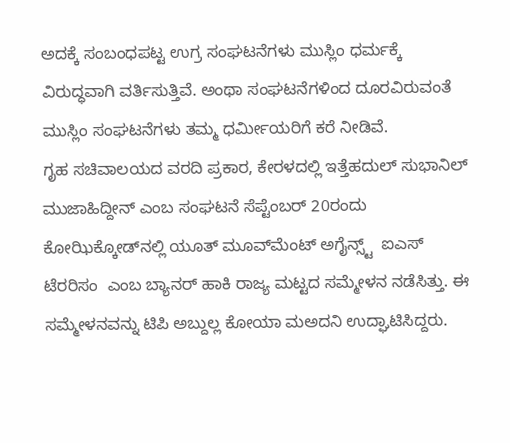ಅದಕ್ಕೆ ಸಂಬಂಧಪಟ್ಟ ಉಗ್ರ ಸಂಘಟನೆಗಳು ಮುಸ್ಲಿಂ ಧರ್ಮಕ್ಕೆ  ವಿರುದ್ಧವಾಗಿ ವರ್ತಿಸುತ್ತಿವೆ. ಅಂಥಾ ಸಂಘಟನೆಗಳಿಂದ ದೂರವಿರುವಂತೆ ಮುಸ್ಲಿಂ ಸಂಘಟನೆಗಳು ತಮ್ಮ ಧರ್ಮೀಯರಿಗೆ ಕರೆ ನೀಡಿವೆ.
ಗೃಹ ಸಚಿವಾಲಯದ ವರದಿ ಪ್ರಕಾರ, ಕೇರಳದಲ್ಲಿ ಇತ್ತೆಹದುಲ್ ಸುಭಾನಿಲ್ ಮುಜಾಹಿದ್ದೀನ್ ಎಂಬ ಸಂಘಟನೆ ಸೆಪ್ಟೆಂಬರ್ 20ರಂದು ಕೋಝಿಕ್ಕೋಡ್‌ನಲ್ಲಿ ಯೂತ್ ಮೂವ್‌ಮೆಂಟ್ ಅಗೈನ್ಸ್ಟ್  ಐಎಸ್ ಟೆರರಿಸಂ  ಎಂಬ ಬ್ಯಾನರ್ ಹಾಕಿ ರಾಜ್ಯ ಮಟ್ಟದ ಸಮ್ಮೇಳನ ನಡೆಸಿತ್ತು. ಈ ಸಮ್ಮೇಳನವನ್ನು ಟಿಪಿ ಅಬ್ದುಲ್ಲ ಕೋಯಾ ಮಅದನಿ ಉದ್ಘಾಟಿಸಿದ್ದರು.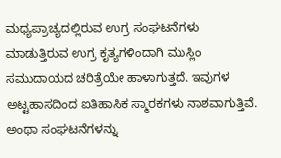ಮಧ್ಯಪ್ರಾಚ್ಯದಲ್ಲಿರುವ ಉಗ್ರ ಸಂಘಟನೆಗಳು ಮಾಡುತ್ತಿರುವ ಉಗ್ರ ಕೃತ್ಯಗಳಿಂದಾಗಿ ಮುಸ್ಲಿಂ ಸಮುದಾಯದ ಚರಿತ್ರೆಯೇ ಹಾಳಾಗುತ್ತದೆ. ಇವುಗಳ ಅಟ್ಟಹಾಸದಿಂದ ಐತಿಹಾಸಿಕ ಸ್ಮಾರಕಗಳು ನಾಶವಾಗುತ್ತಿವೆ. ಅಂಥಾ ಸಂಘಟನೆಗಳನ್ನು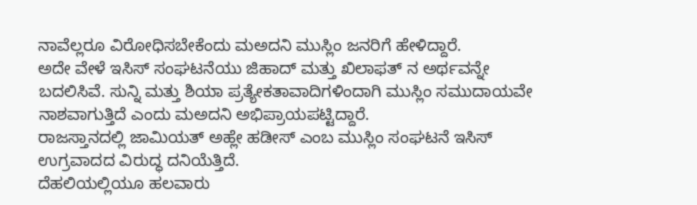ನಾವೆಲ್ಲರೂ ವಿರೋಧಿಸಬೇಕೆಂದು ಮಅದನಿ ಮುಸ್ಲಿಂ ಜನರಿಗೆ ಹೇಳಿದ್ದಾರೆ.
ಅದೇ ವೇಳೆ ಇಸಿಸ್ ಸಂಘಟನೆಯು ಜಿಹಾದ್ ಮತ್ತು ಖಿಲಾಫತ್ ನ ಅರ್ಥವನ್ನೇ ಬದಲಿಸಿವೆ. ಸುನ್ನಿ ಮತ್ತು ಶಿಯಾ ಪ್ರತ್ಯೇಕತಾವಾದಿಗಳಿಂದಾಗಿ ಮುಸ್ಲಿಂ ಸಮುದಾಯವೇ ನಾಶವಾಗುತ್ತಿದೆ ಎಂದು ಮಅದನಿ ಅಭಿಪ್ರಾಯಪಟ್ಟಿದ್ದಾರೆ.
ರಾಜಸ್ತಾನದಲ್ಲಿ ಜಾಮಿಯತ್ ಅಹ್ಲೇ ಹಡೀಸ್ ಎಂಬ ಮುಸ್ಲಿಂ ಸಂಘಟನೆ ಇಸಿಸ್ ಉಗ್ರವಾದದ ವಿರುದ್ಧ ದನಿಯೆತ್ತಿದೆ.
ದೆಹಲಿಯಲ್ಲಿಯೂ ಹಲವಾರು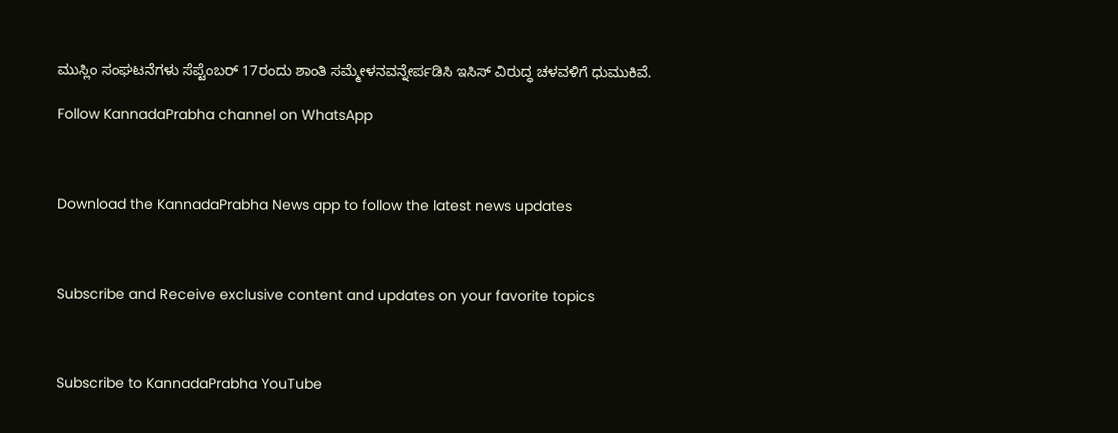ಮುಸ್ಲಿಂ ಸಂಘಟನೆಗಳು ಸೆಪ್ಟೆಂಬರ್ 17ರಂದು ಶಾಂತಿ ಸಮ್ಮೇಳನವನ್ನೇರ್ಪಡಿಸಿ ಇಸಿಸ್ ವಿರುದ್ಧ ಚಳವಳಿಗೆ ಧುಮುಕಿವೆ.

Follow KannadaPrabha channel on WhatsApp



Download the KannadaPrabha News app to follow the latest news updates



Subscribe and Receive exclusive content and updates on your favorite topics



Subscribe to KannadaPrabha YouTube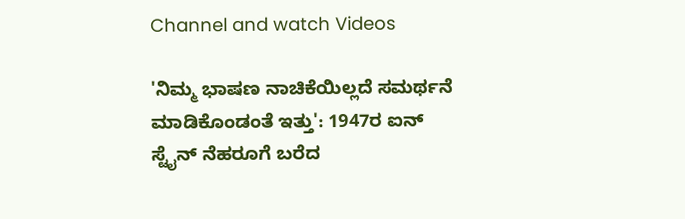Channel and watch Videos

'ನಿಮ್ಮ ಭಾಷಣ ನಾಚಿಕೆಯಿಲ್ಲದೆ ಸಮರ್ಥನೆ ಮಾಡಿಕೊಂಡಂತೆ ಇತ್ತು': 1947ರ ಐನ್ ಸ್ಟೈನ್ ನೆಹರೂಗೆ ಬರೆದ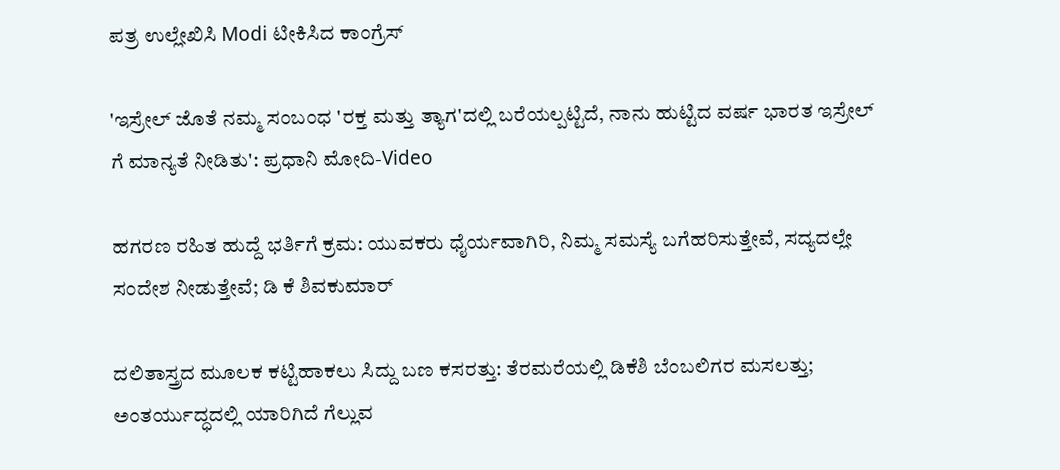ಪತ್ರ ಉಲ್ಲೇಖಿಸಿ Modi ಟೀಕಿಸಿದ ಕಾಂಗ್ರೆಸ್

'ಇಸ್ರೇಲ್‌ ಜೊತೆ ನಮ್ಮ ಸಂಬಂಧ 'ರಕ್ತ ಮತ್ತು ತ್ಯಾಗ'ದಲ್ಲಿ ಬರೆಯಲ್ಪಟ್ಟಿದೆ, ನಾನು ಹುಟ್ಟಿದ ವರ್ಷ ಭಾರತ ಇಸ್ರೇಲ್ ಗೆ ಮಾನ್ಯತೆ ನೀಡಿತು': ಪ್ರಧಾನಿ ಮೋದಿ-Video

ಹಗರಣ ರಹಿತ ಹುದ್ದೆ ಭರ್ತಿಗೆ ಕ್ರಮ: ಯುವಕರು ಧೈರ್ಯವಾಗಿರಿ, ನಿಮ್ಮ ಸಮಸ್ಯೆ ಬಗೆಹರಿಸುತ್ತೇವೆ, ಸದ್ಯದಲ್ಲೇ ಸಂದೇಶ ನೀಡುತ್ತೇವೆ; ಡಿ ಕೆ ಶಿವಕುಮಾರ್

ದಲಿತಾಸ್ತ್ರದ ಮೂಲಕ ಕಟ್ಟಿಹಾಕಲು ಸಿದ್ದು ಬಣ ಕಸರತ್ತು: ತೆರಮರೆಯಲ್ಲಿ ಡಿಕೆಶಿ ಬೆಂಬಲಿಗರ ಮಸಲತ್ತು; ಅಂತರ್ಯುದ್ಧದಲ್ಲಿ ಯಾರಿಗಿದೆ ಗೆಲ್ಲುವ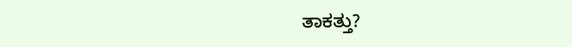ತಾಕತ್ತು?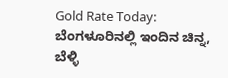Gold Rate Today: ಬೆಂಗಳೂರಿನಲ್ಲಿ ಇಂದಿನ ಚಿನ್ನ, ಬೆಳ್ಳಿ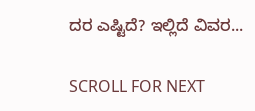ದರ ಎಷ್ಟಿದೆ? ಇಲ್ಲಿದೆ ವಿವರ...

SCROLL FOR NEXT